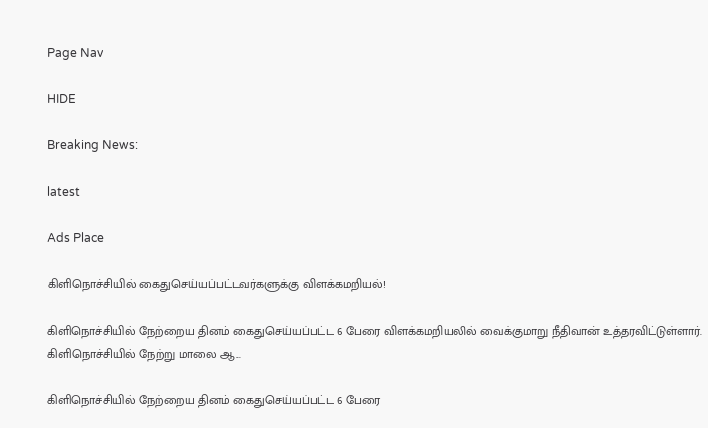Page Nav

HIDE

Breaking News:

latest

Ads Place

கிளிநொச்சியில் கைதுசெய்யப்பட்டவர்களுக்கு விளக்கமறியல்!

கிளிநொச்சியில் நேற்றைய தினம் கைதுசெய்யப்பட்ட 6 பேரை விளக்கமறியலில் வைக்குமாறு நீதிவான் உத்தரவிட்டுள்ளார். கிளிநொச்சியில் நேற்று மாலை ஆ...

கிளிநொச்சியில் நேற்றைய தினம் கைதுசெய்யப்பட்ட 6 பேரை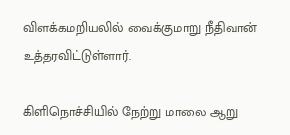விளக்கமறியலில் வைக்குமாறு நீதிவான் உத்தரவிட்டுள்ளார்.

கிளிநொச்சியில் நேற்று மாலை ஆறு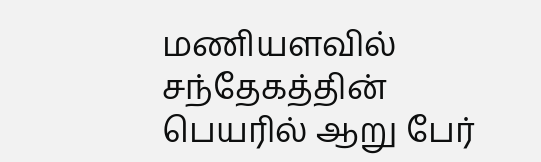மணியளவில் சந்தேகத்தின் பெயரில் ஆறு பேர்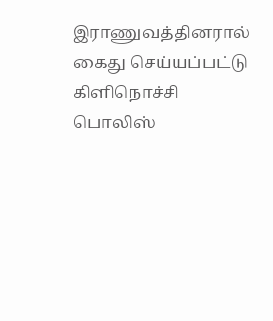இராணுவத்தினரால் கைது செய்யப்பட்டு கிளிநொச்சி பொலிஸ்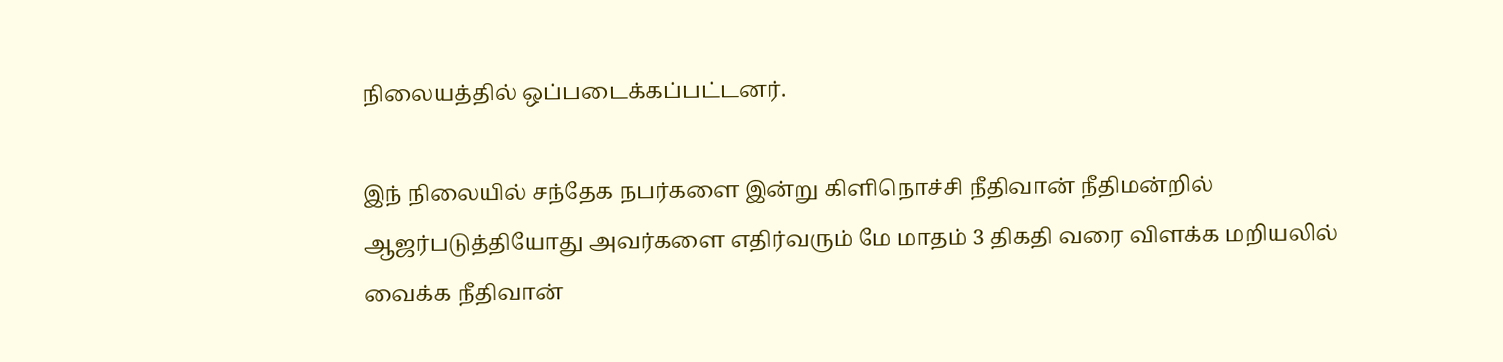நிலையத்தில் ஒப்படைக்கப்பட்டனர்.

இந் நிலையில் சந்தேக நபர்களை இன்று கிளிநொச்சி நீதிவான் நீதிமன்றில் ஆஜர்படுத்தியோது அவர்களை எதிர்வரும் மே மாதம் 3 திகதி வரை விளக்க மறியலில் வைக்க நீதிவான்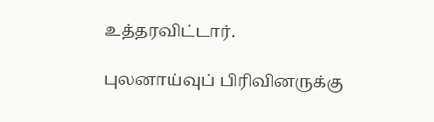உத்தரவிட்டார்.

புலனாய்வுப் பிரிவினருக்கு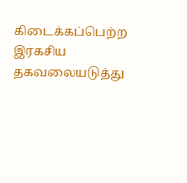கிடைக்கப்பெற்ற இரகசிய தகவலையடுத்து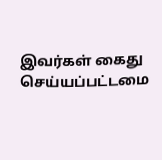இவர்கள் கைது செய்யப்பட்டமை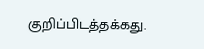குறிப்பிடத்தக்கது.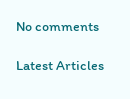No comments

Latest Articles